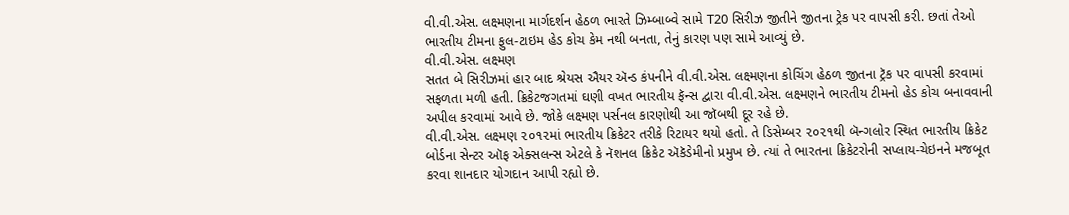વી.વી.એસ. લક્ષ્મણના માર્ગદર્શન હેઠળ ભારતે ઝિમ્બાબ્વે સામે T20 સિરીઝ જીતીને જીતના ટ્રેક પર વાપસી કરી. છતાં તેઓ ભારતીય ટીમના ફુલ-ટાઇમ હેડ કોચ કેમ નથી બનતા, તેનું કારણ પણ સામે આવ્યું છે.
વી.વી.એસ. લક્ષ્મણ
સતત બે સિરીઝમાં હાર બાદ શ્રેયસ ઐયર ઍન્ડ કંપનીને વી.વી.એસ. લક્ષ્મણના કોચિંગ હેઠળ જીતના ટ્રૅક પર વાપસી કરવામાં સફળતા મળી હતી. ક્રિકેટજગતમાં ઘણી વખત ભારતીય ફૅન્સ દ્વારા વી.વી.એસ. લક્ષ્મણને ભારતીય ટીમનો હેડ કોચ બનાવવાની અપીલ કરવામાં આવે છે. જોકે લક્ષ્મણ પર્સનલ કારણોથી આ જૉબથી દૂર રહે છે.
વી.વી.એસ. લક્ષ્મણ ૨૦૧૨માં ભારતીય ક્રિકેટર તરીકે રિટાયર થયો હતો. તે ડિસેમ્બર ૨૦૨૧થી બૅન્ગલોર સ્થિત ભારતીય ક્રિકેટ બોર્ડના સેન્ટર ઑફ એક્સલન્સ એટલે કે નૅશનલ ક્રિકેટ ઍકૅડેમીનો પ્રમુખ છે. ત્યાં તે ભારતના ક્રિકેટરોની સપ્લાય-ચેઇનને મજબૂત કરવા શાનદાર યોગદાન આપી રહ્યો છે.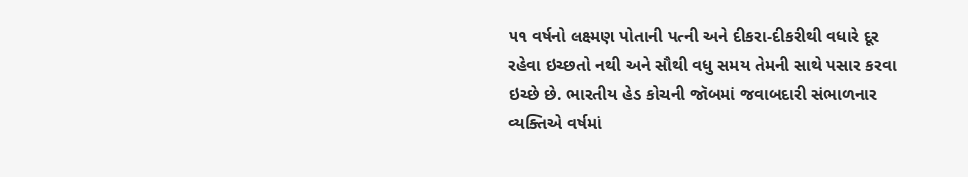૫૧ વર્ષનો લક્ષ્મણ પોતાની પત્ની અને દીકરા-દીકરીથી વધારે દૂર રહેવા ઇચ્છતો નથી અને સૌથી વધુ સમય તેમની સાથે પસાર કરવા ઇચ્છે છે. ભારતીય હેડ કોચની જૉબમાં જવાબદારી સંભાળનાર વ્યક્તિએ વર્ષમાં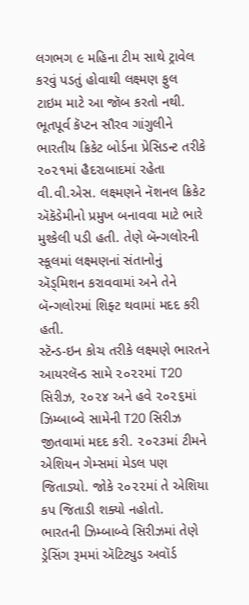લગભગ ૯ મહિના ટીમ સાથે ટ્રાવેલ કરવું પડતું હોવાથી લક્ષ્મણ ફુલ ટાઇમ માટે આ જૉબ કરતો નથી.
ભૂતપૂર્વ કૅપ્ટન સૌરવ ગાંગુલીને ભારતીય ક્રિકેટ બોર્ડના પ્રેસિડન્ટ તરીકે ૨૦૨૧માં હૈદરાબાદમાં રહેતા વી.વી.એસ. લક્ષ્મણને નૅશનલ ક્રિકેટ ઍકૅડેમીનો પ્રમુખ બનાવવા માટે ભારે મુશ્કેલી પડી હતી. તેણે બૅન્ગલોરની સ્કૂલમાં લક્ષ્મણનાં સંતાનોનું ઍડ્મિશન કરાવવામાં અને તેને બૅન્ગલોરમાં શિફ્ટ થવામાં મદદ કરી હતી.
સ્ટૅન્ડ-ઇન કોચ તરીકે લક્ષ્મણે ભારતને આયરલૅન્ડ સામે ૨૦૨૨માં T20 સિરીઝ, ૨૦૨૪ અને હવે ૨૦૨૬માં ઝિમ્બાબ્વે સામેની T20 સિરીઝ જીતવામાં મદદ કરી. ૨૦૨૩માં ટીમને એશિયન ગેમ્સમાં મેડલ પણ જિતાડ્યો. જોકે ૨૦૨૨માં તે એશિયા કપ જિતાડી શક્યો નહોતો.
ભારતની ઝિમ્બાબ્વે સિરીઝમાં તેણે ડ્રેસિંગ રૂમમાં ઍટિટ્યુડ અવૉર્ડ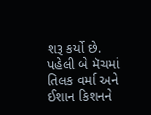શરૂ કર્યો છે. પહેલી બે મૅચમાં તિલક વર્મા અને ઈશાન કિશનને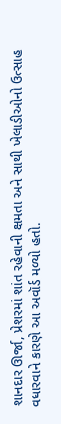શાનદાર ઊર્જા, પ્રેશરમાં શાંત રહેવાની ક્ષમતા અને સાથી ખેલાડીઓનો ઉત્સાહ વધારવાને કારણે આ અવૉર્ડ મળ્યો હતો.